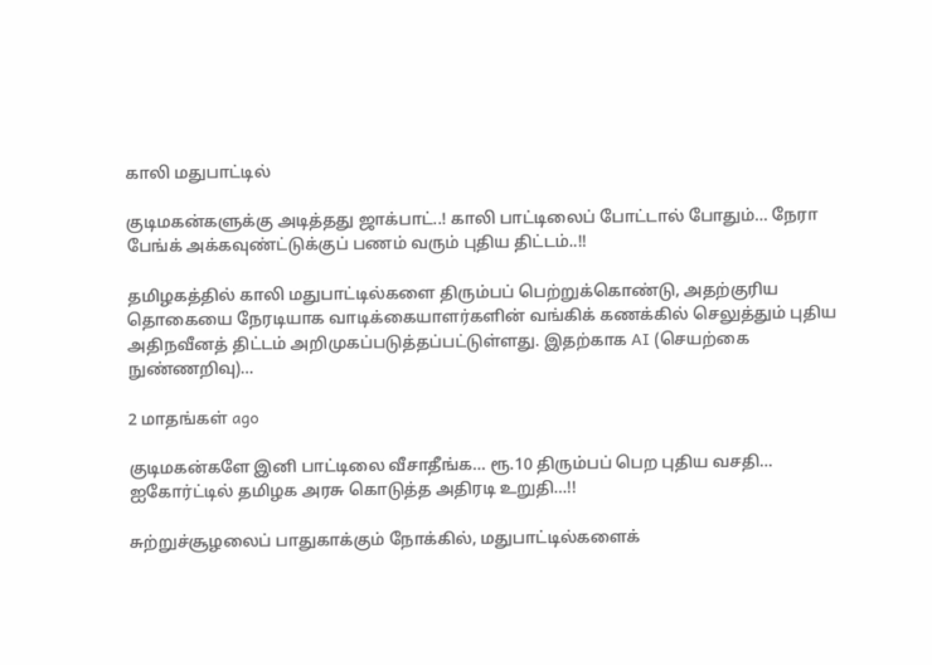காலி மதுபாட்டில்

குடிமகன்களுக்கு அடித்தது ஜாக்பாட்..! காலி பாட்டிலைப் போட்டால் போதும்… நேரா பேங்க் அக்கவுண்ட்டுக்குப் பணம் வரும் புதிய திட்டம்..!!

தமிழகத்தில் காலி மதுபாட்டில்களை திரும்பப் பெற்றுக்கொண்டு, அதற்குரிய தொகையை நேரடியாக வாடிக்கையாளர்களின் வங்கிக் கணக்கில் செலுத்தும் புதிய அதிநவீனத் திட்டம் அறிமுகப்படுத்தப்பட்டுள்ளது. இதற்காக AI (செயற்கை நுண்ணறிவு)…

2 மாதங்கள் ago

குடிமகன்களே இனி பாட்டிலை வீசாதீங்க… ரூ.10 திரும்பப் பெற புதிய வசதி… ஐகோர்ட்டில் தமிழக அரசு கொடுத்த அதிரடி உறுதி…!!

சுற்றுச்சூழலைப் பாதுகாக்கும் நோக்கில், மதுபாட்டில்களைக்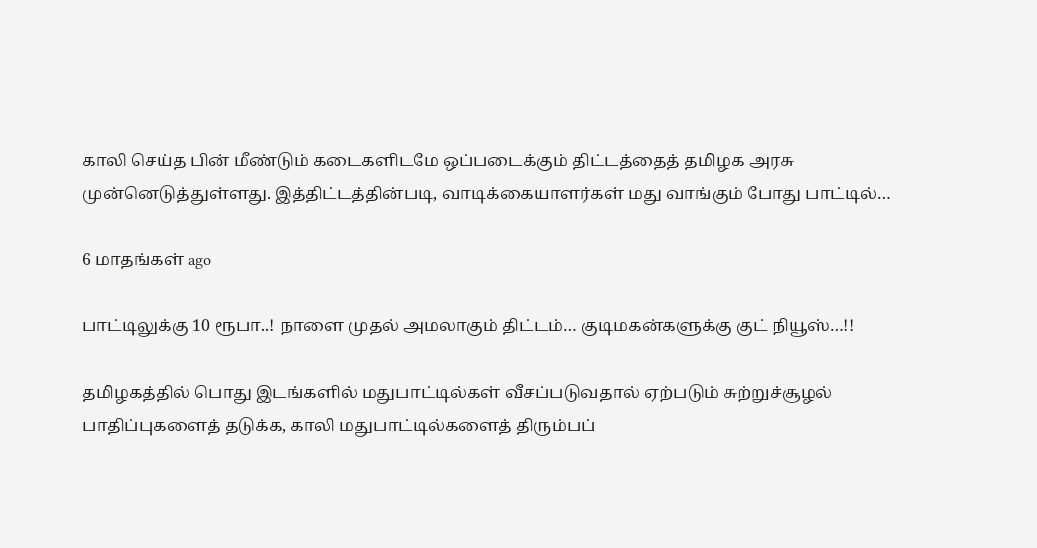காலி செய்த பின் மீண்டும் கடைகளிடமே ஒப்படைக்கும் திட்டத்தைத் தமிழக அரசு முன்னெடுத்துள்ளது. இத்திட்டத்தின்படி, வாடிக்கையாளர்கள் மது வாங்கும் போது பாட்டில்…

6 மாதங்கள் ago

பாட்டிலுக்கு 10 ரூபா..! நாளை முதல் அமலாகும் திட்டம்… குடிமகன்களுக்கு குட் நியூஸ்…!!

தமிழகத்தில் பொது இடங்களில் மதுபாட்டில்கள் வீசப்படுவதால் ஏற்படும் சுற்றுச்சூழல் பாதிப்புகளைத் தடுக்க, காலி மதுபாட்டில்களைத் திரும்பப்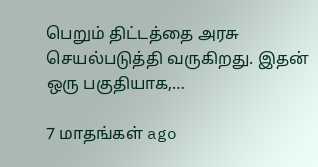பெறும் திட்டத்தை அரசு செயல்படுத்தி வருகிறது. இதன் ஒரு பகுதியாக,…

7 மாதங்கள் ago